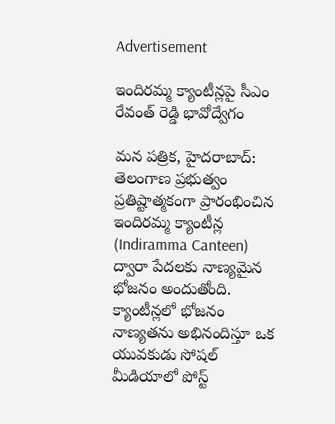Advertisement

ఇందిరమ్మ క్యాంటీన్లపై సీఎం రేవంత్ రెడ్డి భావోద్వేగం

మన పత్రిక, హైదరాబాద్: తెలంగాణ ప్రభుత్వం ప్రతిష్టాత్మకంగా ప్రారంభించిన ఇందిరమ్మ క్యాంటీన్ల (Indiramma Canteen) ద్వారా పేదలకు నాణ్యమైన భోజనం అందుతోంది. క్యాంటీన్లలో భోజనం నాణ్యతను అభినందిస్తూ ఒక యువకుడు సోషల్ మీడియాలో పోస్ట్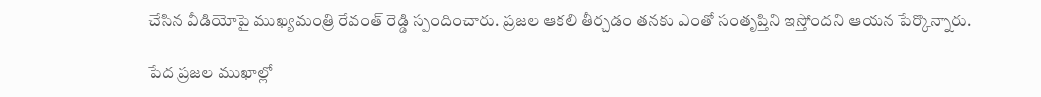చేసిన వీడియోపై ముఖ్యమంత్రి రేవంత్ రెడ్డి స్పందించారు. ప్రజల ఆకలి తీర్చడం తనకు ఎంతో సంతృప్తిని ఇస్తోందని ఆయన పేర్కొన్నారు.

పేద ప్రజల ముఖాల్లో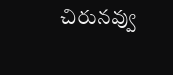చిరునవ్వు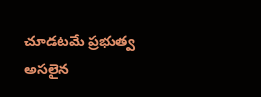చూడటమే ప్రభుత్వ అసలైన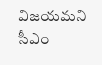విజయమని సీఎం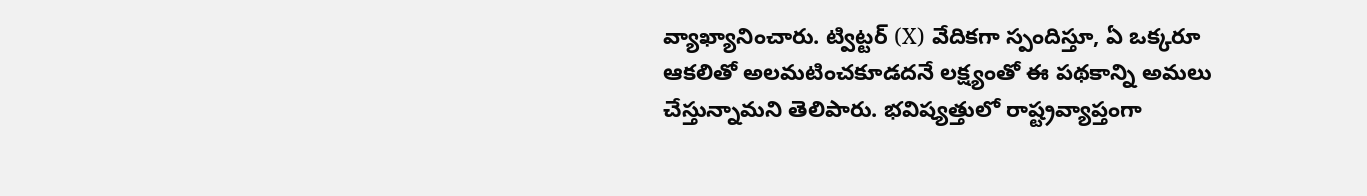వ్యాఖ్యానించారు. ట్విట్టర్ (X) వేదికగా స్పందిస్తూ, ఏ ఒక్కరూ ఆకలితో అలమటించకూడదనే లక్ష్యంతో ఈ పథకాన్ని అమలు చేస్తున్నామని తెలిపారు. భవిష్యత్తులో రాష్ట్రవ్యాప్తంగా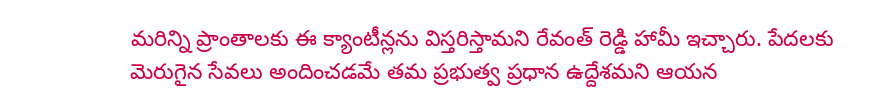మరిన్ని ప్రాంతాలకు ఈ క్యాంటీన్లను విస్తరిస్తామని రేవంత్ రెడ్డి హామీ ఇచ్చారు. పేదలకు మెరుగైన సేవలు అందించడమే తమ ప్రభుత్వ ప్రధాన ఉద్దేశమని ఆయన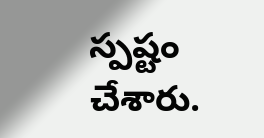స్పష్టం చేశారు.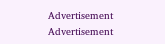Advertisement
Advertisement